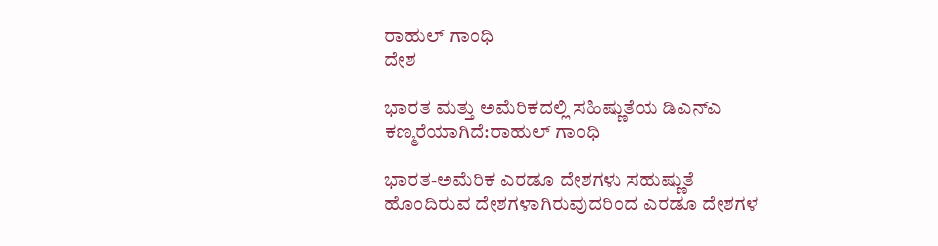ರಾಹುಲ್ ಗಾಂಧಿ
ದೇಶ

ಭಾರತ ಮತ್ತು ಅಮೆರಿಕದಲ್ಲಿ ಸಹಿಷ್ಣುತೆಯ ಡಿಎನ್ಎ ಕಣ್ಮರೆಯಾಗಿದೆ:ರಾಹುಲ್ ಗಾಂಧಿ

ಭಾರತ-ಅಮೆರಿಕ ಎರಡೂ ದೇಶಗಳು ಸಹುಷ್ಣುತೆ ಹೊಂದಿರುವ ದೇಶಗಳಾಗಿರುವುದರಿಂದ ಎರಡೂ ದೇಶಗಳ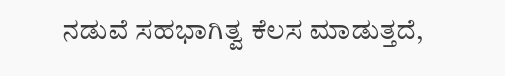ನಡುವೆ ಸಹಭಾಗಿತ್ವ ಕೆಲಸ ಮಾಡುತ್ತದೆ,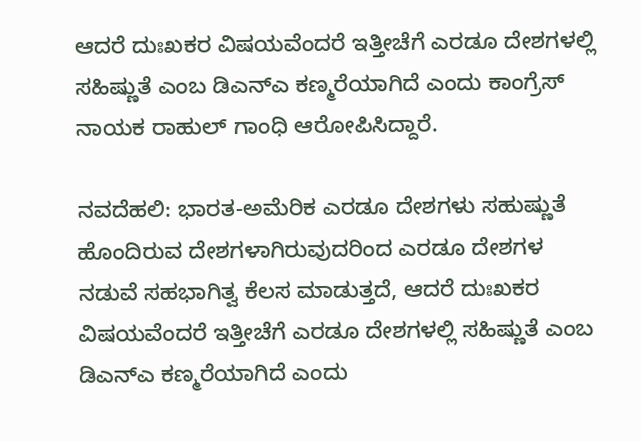ಆದರೆ ದುಃಖಕರ ವಿಷಯವೆಂದರೆ ಇತ್ತೀಚೆಗೆ ಎರಡೂ ದೇಶಗಳಲ್ಲಿ ಸಹಿಷ್ಣುತೆ ಎಂಬ ಡಿಎನ್ಎ ಕಣ್ಮರೆಯಾಗಿದೆ ಎಂದು ಕಾಂಗ್ರೆಸ್ ನಾಯಕ ರಾಹುಲ್ ಗಾಂಧಿ ಆರೋಪಿಸಿದ್ದಾರೆ.

ನವದೆಹಲಿ: ಭಾರತ-ಅಮೆರಿಕ ಎರಡೂ ದೇಶಗಳು ಸಹುಷ್ಣುತೆ ಹೊಂದಿರುವ ದೇಶಗಳಾಗಿರುವುದರಿಂದ ಎರಡೂ ದೇಶಗಳ ನಡುವೆ ಸಹಭಾಗಿತ್ವ ಕೆಲಸ ಮಾಡುತ್ತದೆ, ಆದರೆ ದುಃಖಕರ ವಿಷಯವೆಂದರೆ ಇತ್ತೀಚೆಗೆ ಎರಡೂ ದೇಶಗಳಲ್ಲಿ ಸಹಿಷ್ಣುತೆ ಎಂಬ ಡಿಎನ್ಎ ಕಣ್ಮರೆಯಾಗಿದೆ ಎಂದು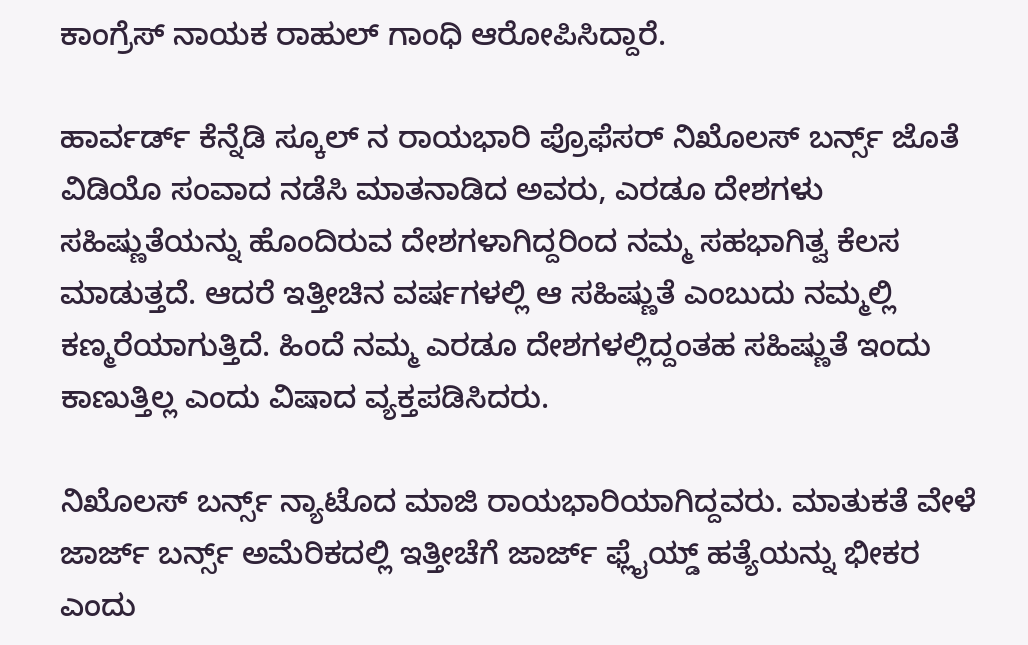ಕಾಂಗ್ರೆಸ್ ನಾಯಕ ರಾಹುಲ್ ಗಾಂಧಿ ಆರೋಪಿಸಿದ್ದಾರೆ.

ಹಾರ್ವರ್ಡ್ ಕೆನ್ನೆಡಿ ಸ್ಕೂಲ್ ನ ರಾಯಭಾರಿ ಪ್ರೊಫೆಸರ್ ನಿಖೊಲಸ್ ಬರ್ನ್ಸ್ ಜೊತೆ ವಿಡಿಯೊ ಸಂವಾದ ನಡೆಸಿ ಮಾತನಾಡಿದ ಅವರು, ಎರಡೂ ದೇಶಗಳು ಸಹಿಷ್ಣುತೆಯನ್ನು ಹೊಂದಿರುವ ದೇಶಗಳಾಗಿದ್ದರಿಂದ ನಮ್ಮ ಸಹಭಾಗಿತ್ವ ಕೆಲಸ ಮಾಡುತ್ತದೆ. ಆದರೆ ಇತ್ತೀಚಿನ ವರ್ಷಗಳಲ್ಲಿ ಆ ಸಹಿಷ್ಣುತೆ ಎಂಬುದು ನಮ್ಮಲ್ಲಿ ಕಣ್ಮರೆಯಾಗುತ್ತಿದೆ. ಹಿಂದೆ ನಮ್ಮ ಎರಡೂ ದೇಶಗಳಲ್ಲಿದ್ದಂತಹ ಸಹಿಷ್ಣುತೆ ಇಂದು ಕಾಣುತ್ತಿಲ್ಲ ಎಂದು ವಿಷಾದ ವ್ಯಕ್ತಪಡಿಸಿದರು.

ನಿಖೊಲಸ್ ಬರ್ನ್ಸ್ ನ್ಯಾಟೊದ ಮಾಜಿ ರಾಯಭಾರಿಯಾಗಿದ್ದವರು. ಮಾತುಕತೆ ವೇಳೆ ಜಾರ್ಜ್ ಬರ್ನ್ಸ್ ಅಮೆರಿಕದಲ್ಲಿ ಇತ್ತೀಚೆಗೆ ಜಾರ್ಜ್ ಫ್ಲೈಯ್ಡ್ ಹತ್ಯೆಯನ್ನು ಭೀಕರ ಎಂದು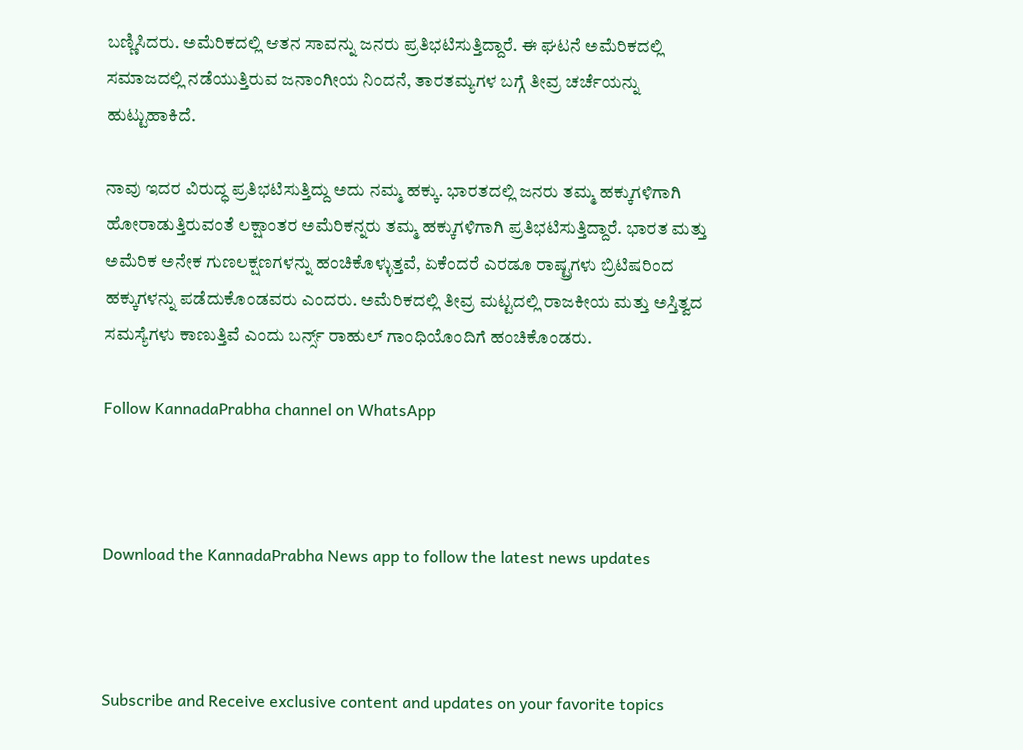ಬಣ್ಣಿಸಿದರು. ಅಮೆರಿಕದಲ್ಲಿ ಆತನ ಸಾವನ್ನು ಜನರು ಪ್ರತಿಭಟಿಸುತ್ತಿದ್ದಾರೆ. ಈ ಘಟನೆ ಅಮೆರಿಕದಲ್ಲಿ ಸಮಾಜದಲ್ಲಿ ನಡೆಯುತ್ತಿರುವ ಜನಾಂಗೀಯ ನಿಂದನೆ, ತಾರತಮ್ಯಗಳ ಬಗ್ಗೆ ತೀವ್ರ ಚರ್ಚೆಯನ್ನು ಹುಟ್ಟುಹಾಕಿದೆ.

ನಾವು ಇದರ ವಿರುದ್ಧ ಪ್ರತಿಭಟಿಸುತ್ತಿದ್ದು ಅದು ನಮ್ಮ ಹಕ್ಕು. ಭಾರತದಲ್ಲಿ ಜನರು ತಮ್ಮ ಹಕ್ಕುಗಳಿಗಾಗಿ ಹೋರಾಡುತ್ತಿರುವಂತೆ ಲಕ್ಷಾಂತರ ಅಮೆರಿಕನ್ನರು ತಮ್ಮ ಹಕ್ಕುಗಳಿಗಾಗಿ ಪ್ರತಿಭಟಿಸುತ್ತಿದ್ದಾರೆ. ಭಾರತ ಮತ್ತು ಅಮೆರಿಕ ಅನೇಕ ಗುಣಲಕ್ಷಣಗಳನ್ನು ಹಂಚಿಕೊಳ್ಳುತ್ತವೆ, ಏಕೆಂದರೆ ಎರಡೂ ರಾಷ್ಟ್ರಗಳು ಬ್ರಿಟಿಷರಿಂದ ಹಕ್ಕುಗಳನ್ನು ಪಡೆದುಕೊಂಡವರು ಎಂದರು. ಅಮೆರಿಕದಲ್ಲಿ ತೀವ್ರ ಮಟ್ಟದಲ್ಲಿ ರಾಜಕೀಯ ಮತ್ತು ಅಸ್ತಿತ್ವದ ಸಮಸ್ಯೆಗಳು ಕಾಣುತ್ತಿವೆ ಎಂದು ಬರ್ನ್ಸ್ ರಾಹುಲ್ ಗಾಂಧಿಯೊಂದಿಗೆ ಹಂಚಿಕೊಂಡರು.

Follow KannadaPrabha channel on WhatsApp



Download the KannadaPrabha News app to follow the latest news updates



Subscribe and Receive exclusive content and updates on your favorite topics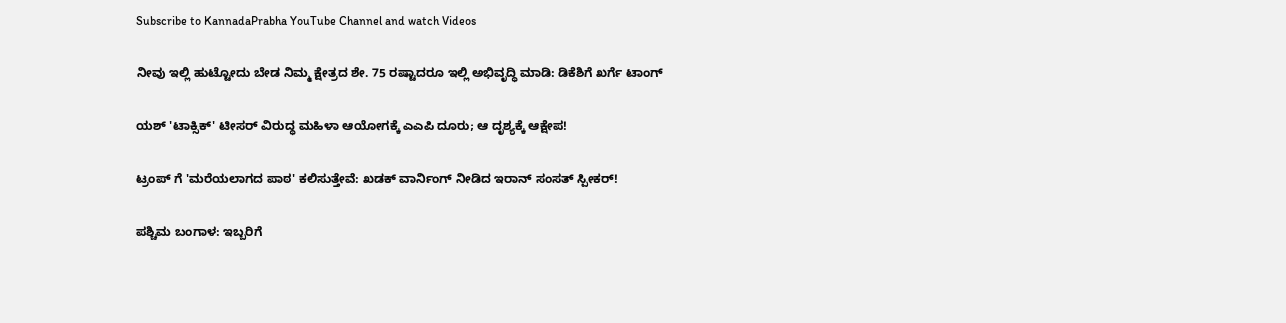Subscribe to KannadaPrabha YouTube Channel and watch Videos

ನೀವು ಇಲ್ಲಿ ಹುಟ್ಟೋದು ಬೇಡ ನಿಮ್ಮ ಕ್ಷೇತ್ರದ ಶೇ. 75 ರಷ್ಟಾದರೂ ಇಲ್ಲಿ ಅಭಿವೃದ್ಧಿ ಮಾಡಿ: ಡಿಕೆಶಿಗೆ ಖರ್ಗೆ ಟಾಂಗ್

ಯಶ್ 'ಟಾಕ್ಸಿಕ್' ಟೀಸರ್ ವಿರುದ್ಧ ಮಹಿಳಾ ಆಯೋಗಕ್ಕೆ ಎಎಪಿ ದೂರು; ಆ ದೃಶ್ಯಕ್ಕೆ ಆಕ್ಷೇಪ!

ಟ್ರಂಪ್ ಗೆ 'ಮರೆಯಲಾಗದ ಪಾಠ' ಕಲಿಸುತ್ತೇವೆ: ಖಡಕ್ ವಾರ್ನಿಂಗ್ ನೀಡಿದ ಇರಾನ್ ಸಂಸತ್ ಸ್ಪೀಕರ್!

ಪಶ್ಚಿಮ ಬಂಗಾಳ: ಇಬ್ಬರಿಗೆ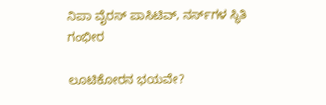ನಿಪಾ ವೈರಸ್ ಪಾಸಿಟಿವ್, ನರ್ಸ್‌ಗಳ ಸ್ಥಿತಿ ಗಂಭೀರ

ಲೂಟಿಕೋರನ ಭಯವೇ?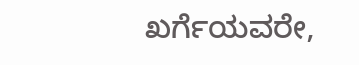ಖರ್ಗೆಯವರೇ,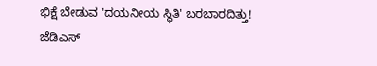ಭಿಕ್ಷೆ ಬೇಡುವ 'ದಯನೀಯ ಸ್ಥಿತಿ' ಬರಬಾರದಿತ್ತು! ಜೆಡಿಎಸ್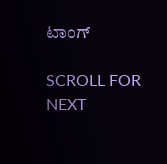ಟಾಂಗ್

SCROLL FOR NEXT